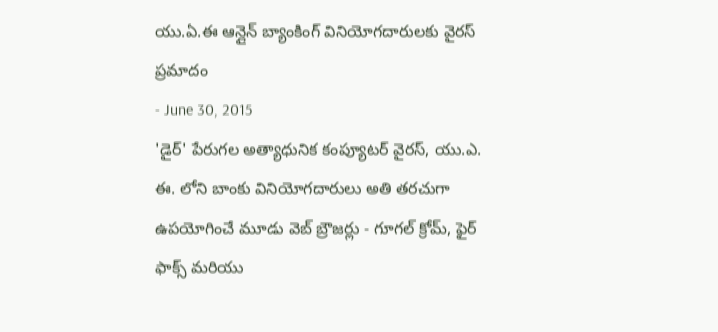యు.ఏ.ఈ ఆన్లైన్ బ్యాంకింగ్ వినియోగదారులకు వైరస్ ప్రమాదం
- June 30, 2015
'డైర్' పేరుగల అత్యాధునిక కంప్యూటర్ వైరస్, యు.ఎ. ఈ. లోని బాంకు వినియోగదారులు అతి తరచుగా ఉపయోగించే మూడు వెబ్ బ్రౌజర్లు - గూగల్ క్రోమ్, ఫైర్ ఫాక్స్ మరియు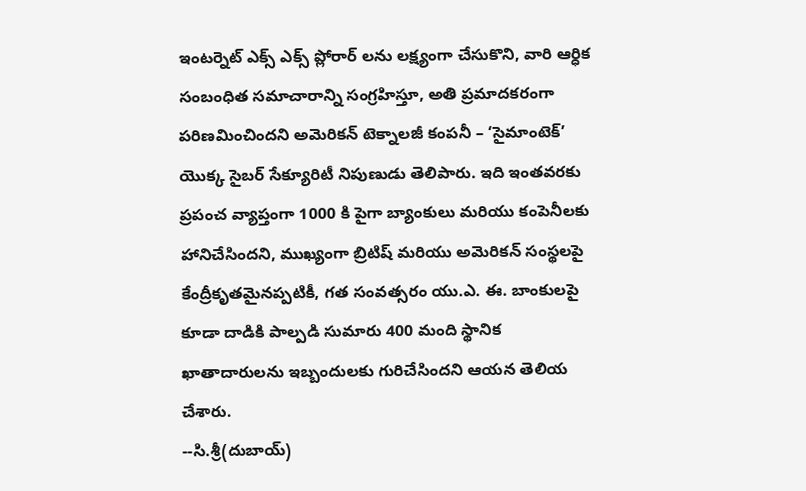ఇంటర్నెట్ ఎక్స్ ఎక్స్ ప్లోరార్ లను లక్ష్యంగా చేసుకొని, వారి ఆర్ధిక సంబంధిత సమాచారాన్ని సంగ్రహిస్తూ, అతి ప్రమాదకరంగా పరిణమించిందని అమెరికన్ టెక్నాలజీ కంపనీ – ‘సైమాంటెక్’ యొక్క సైబర్ సేక్యూరిటీ నిపుణుడు తెలిపారు. ఇది ఇంతవరకు ప్రపంచ వ్యాప్తంగా 1000 కి పైగా బ్యాంకులు మరియు కంపెనీలకు హానిచేసిందని, ముఖ్యంగా బ్రిటిష్ మరియు అమెరికన్ సంస్థలపై కేంద్రీకృతమైనప్పటికీ, గత సంవత్సరం యు.ఎ. ఈ. బాంకులపై కూడా దాడికి పాల్పడి సుమారు 400 మంది స్థానిక ఖాతాదారులను ఇబ్బందులకు గురిచేసిందని ఆయన తెలియ చేశారు.
--సి.శ్రీ(దుబాయ్)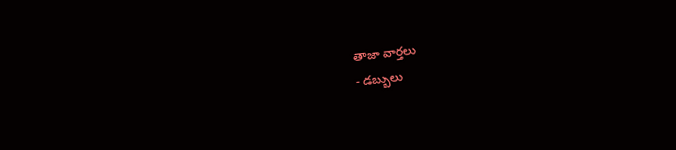తాజా వార్తలు
- డబ్బులు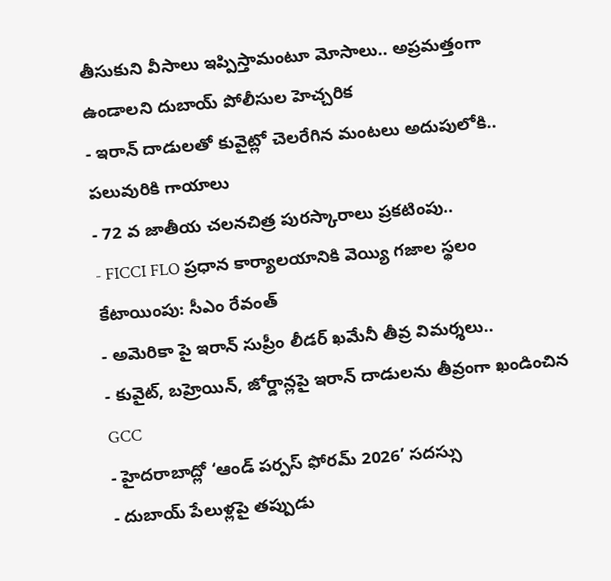తీసుకుని వీసాలు ఇప్పిస్తామంటూ మోసాలు.. అప్రమత్తంగా ఉండాలని దుబాయ్ పోలీసుల హెచ్చరిక
- ఇరాన్ దాడులతో కువైట్లో చెలరేగిన మంటలు అదుపులోకి.. పలువురికి గాయాలు
- 72 వ జాతీయ చలనచిత్ర పురస్కారాలు ప్రకటింపు..
- FICCI FLO ప్రధాన కార్యాలయానికి వెయ్యి గజాల స్థలం కేటాయింపు: సీఎం రేవంత్
- అమెరికా పై ఇరాన్ సుప్రీం లీడర్ ఖమేనీ తీవ్ర విమర్శలు..
- కువైట్, బహ్రెయిన్, జోర్డాన్లపై ఇరాన్ దాడులను తీవ్రంగా ఖండించిన GCC
- హైదరాబాద్లో ‘ఆండ్ పర్పస్ ఫోరమ్ 2026’ సదస్సు
- దుబాయ్ పేలుళ్లపై తప్పుడు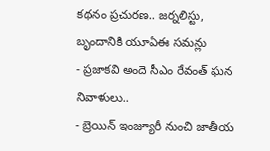కథనం ప్రచురణ.. జర్నలిస్టు, బృందానికి యూఏఈ సమన్లు
- ప్రజాకవి అందె సీఎం రేవంత్ ఘన నివాళులు..
- బ్రెయిన్ ఇంజ్యూరీ నుంచి జాతీయ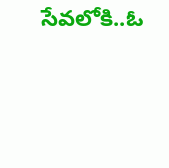సేవలోకి..ఓ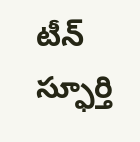టీన్ స్ఫూర్తి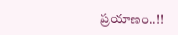ప్రయాణం..!!